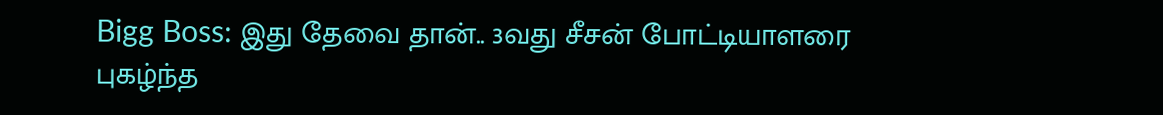Bigg Boss: இது தேவை தான்.. 3வது சீசன் போட்டியாளரை புகழ்ந்த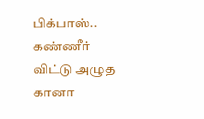பிக்பாஸ்.. கண்ணீர் விட்டு அழுத கானா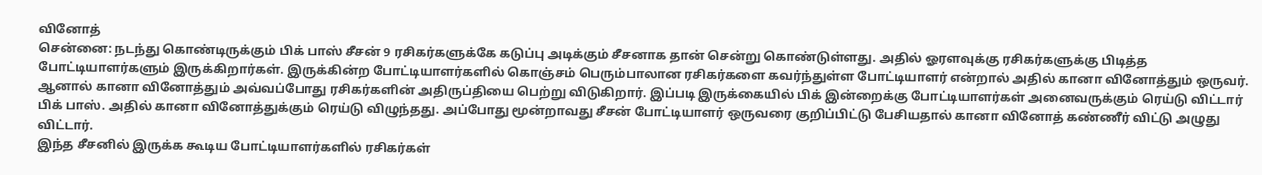வினோத்
சென்னை: நடந்து கொண்டிருக்கும் பிக் பாஸ் சீசன் 9 ரசிகர்களுக்கே கடுப்பு அடிக்கும் சீசனாக தான் சென்று கொண்டுள்ளது. அதில் ஓரளவுக்கு ரசிகர்களுக்கு பிடித்த போட்டியாளர்களும் இருக்கிறார்கள். இருக்கின்ற போட்டியாளர்களில் கொஞ்சம் பெரும்பாலான ரசிகர்களை கவர்ந்துள்ள போட்டியாளர் என்றால் அதில் கானா வினோத்தும் ஒருவர். ஆனால் கானா வினோத்தும் அவ்வப்போது ரசிகர்களின் அதிருப்தியை பெற்று விடுகிறார். இப்படி இருக்கையில் பிக் இன்றைக்கு போட்டியாளர்கள் அனைவருக்கும் ரெய்டு விட்டார் பிக் பாஸ். அதில் கானா வினோத்துக்கும் ரெய்டு விழுந்தது. அப்போது மூன்றாவது சீசன் போட்டியாளர் ஒருவரை குறிப்பிட்டு பேசியதால் கானா வினோத் கண்ணீர் விட்டு அழுது விட்டார்.
இந்த சீசனில் இருக்க கூடிய போட்டியாளர்களில் ரசிகர்கள்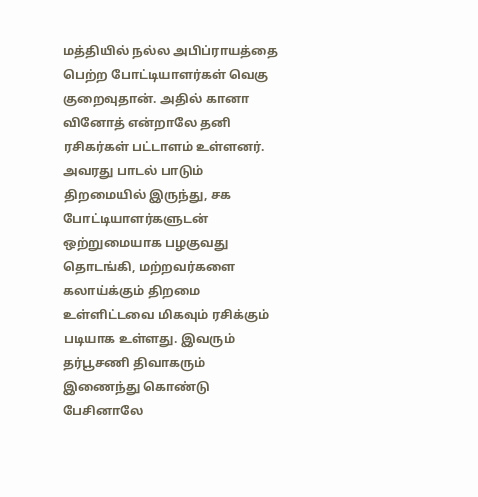மத்தியில் நல்ல அபிப்ராயத்தை பெற்ற போட்டியாளர்கள் வெகு குறைவுதான். அதில் கானா வினோத் என்றாலே தனி ரசிகர்கள் பட்டாளம் உள்ளனர். அவரது பாடல் பாடும் திறமையில் இருந்து, சக போட்டியாளர்களுடன் ஒற்றுமையாக பழகுவது தொடங்கி, மற்றவர்களை கலாய்க்கும் திறமை உள்ளிட்டவை மிகவும் ரசிக்கும் படியாக உள்ளது. இவரும் தர்பூசணி திவாகரும் இணைந்து கொண்டு பேசினாலே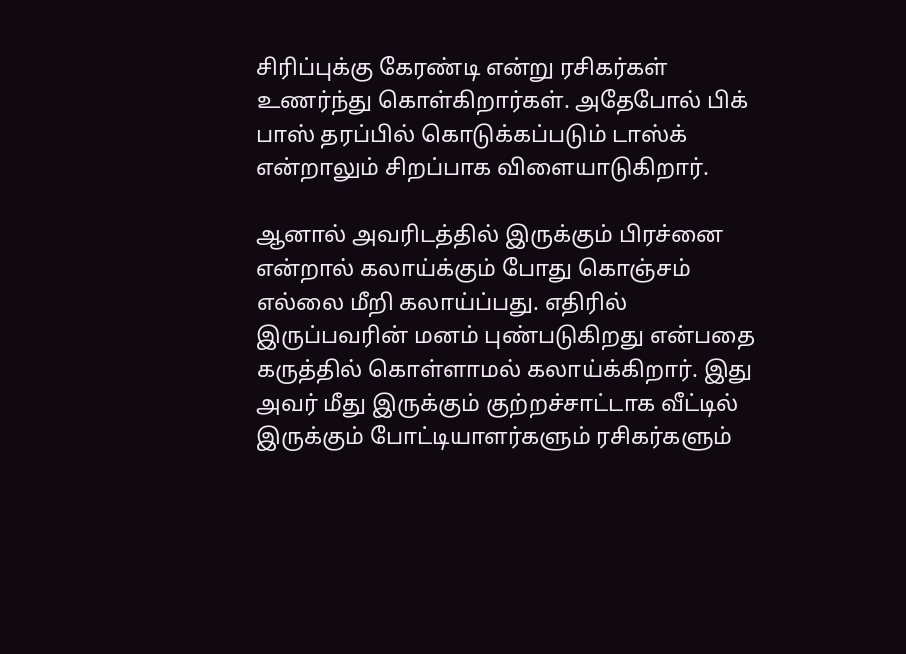சிரிப்புக்கு கேரண்டி என்று ரசிகர்கள் உணர்ந்து கொள்கிறார்கள். அதேபோல் பிக் பாஸ் தரப்பில் கொடுக்கப்படும் டாஸ்க் என்றாலும் சிறப்பாக விளையாடுகிறார்.

ஆனால் அவரிடத்தில் இருக்கும் பிரச்னை என்றால் கலாய்க்கும் போது கொஞ்சம் எல்லை மீறி கலாய்ப்பது. எதிரில் இருப்பவரின் மனம் புண்படுகிறது என்பதை கருத்தில் கொள்ளாமல் கலாய்க்கிறார். இது அவர் மீது இருக்கும் குற்றச்சாட்டாக வீட்டில் இருக்கும் போட்டியாளர்களும் ரசிகர்களும்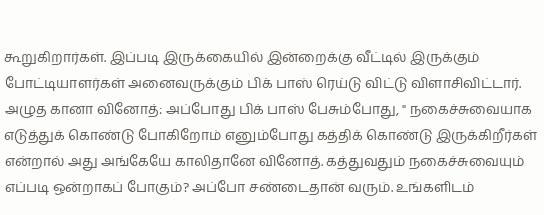கூறுகிறார்கள். இப்படி இருக்கையில் இன்றைக்கு வீட்டில் இருக்கும் போட்டியாளர்கள் அனைவருக்கும் பிக் பாஸ் ரெய்டு விட்டு விளாசிவிட்டார்.
அழுத கானா வினோத்: அப்போது பிக் பாஸ் பேசும்போது, " நகைச்சுவையாக எடுத்துக் கொண்டு போகிறோம் எனும்போது கத்திக் கொண்டு இருக்கிறீர்கள் என்றால் அது அங்கேயே காலிதானே வினோத். கத்துவதும் நகைச்சுவையும் எப்படி ஒன்றாகப் போகும்? அப்போ சண்டைதான் வரும். உங்களிடம்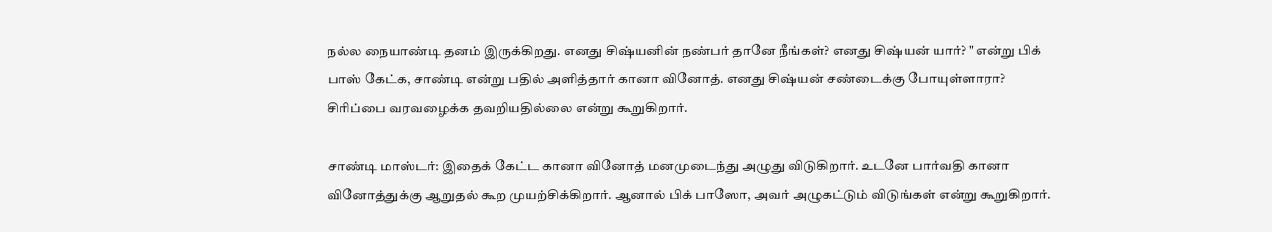நல்ல நையாண்டி தனம் இருக்கிறது. எனது சிஷ்யனின் நண்பர் தானே நீங்கள்? எனது சிஷ்யன் யார்? " என்று பிக் பாஸ் கேட்க, சாண்டி என்று பதில் அளித்தார் கானா வினோத். எனது சிஷ்யன் சண்டைக்கு போயுள்ளாரா? சிரிப்பை வரவழைக்க தவறியதில்லை என்று கூறுகிறார்.

சாண்டி மாஸ்டர்: இதைக் கேட்ட கானா வினோத் மனமுடைந்து அழுது விடுகிறார். உடனே பார்வதி கானா வினோத்துக்கு ஆறுதல் கூற முயற்சிக்கிறார். ஆனால் பிக் பாஸோ, அவர் அழுகட்டும் விடுங்கள் என்று கூறுகிறார்.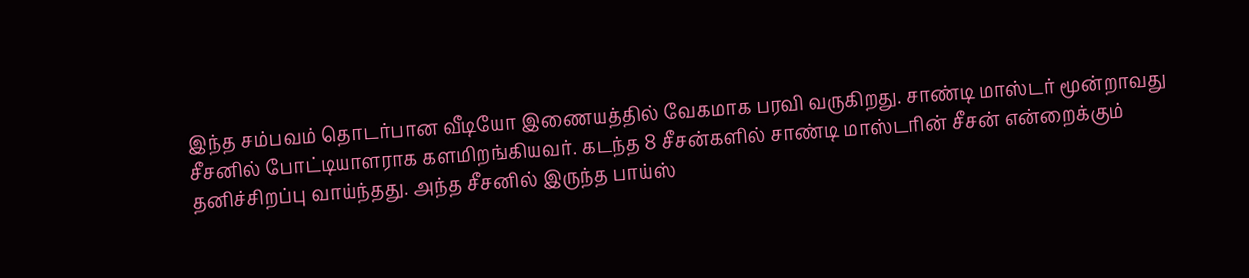இந்த சம்பவம் தொடர்பான வீடியோ இணையத்தில் வேகமாக பரவி வருகிறது. சாண்டி மாஸ்டர் மூன்றாவது சீசனில் போட்டியாளராக களமிறங்கியவர். கடந்த 8 சீசன்களில் சாண்டி மாஸ்டரின் சீசன் என்றைக்கும் தனிச்சிறப்பு வாய்ந்தது. அந்த சீசனில் இருந்த பாய்ஸ்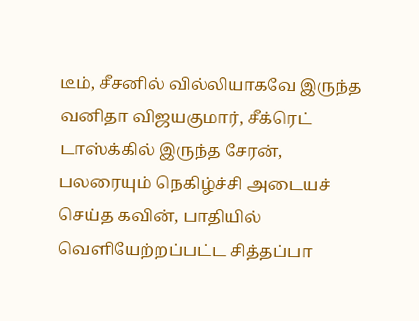டீம், சீசனில் வில்லியாகவே இருந்த வனிதா விஜயகுமார், சீக்ரெட் டாஸ்க்கில் இருந்த சேரன், பலரையும் நெகிழ்ச்சி அடையச் செய்த கவின், பாதியில் வெளியேற்றப்பட்ட சித்தப்பா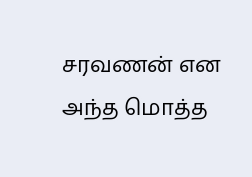சரவணன் என அந்த மொத்த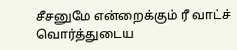சீசனுமே என்றைக்கும் ரீ வாட்ச் வொர்த்துடைய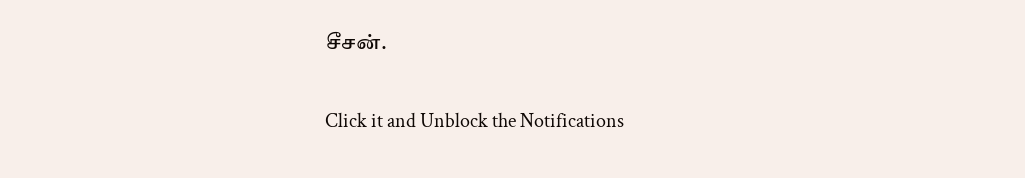சீசன்.


Click it and Unblock the Notifications